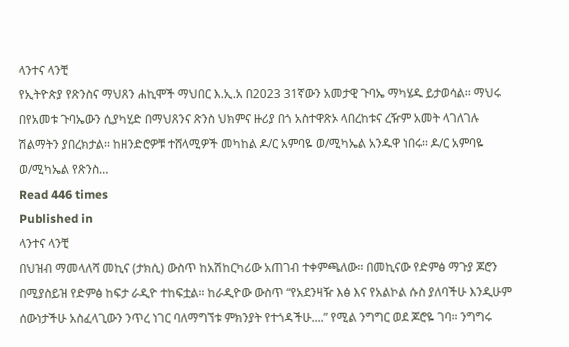ላንተና ላንቺ
የኢትዮጵያ የጽንስና ማህጸን ሐኪሞች ማህበር እ.ኢ.አ በ2023 31ኛውን አመታዊ ጉባኤ ማካሄዱ ይታወሳል፡፡ ማህሩ በየአመቱ ጉባኤውን ሲያካሂድ በማህጸንና ጽንስ ህክምና ዙሪያ በጎ አስተዋጽኦ ላበረከቱና ረዥም አመት ላገለገሉ ሽልማትን ያበረክታል፡፡ ከዘንድሮዎቹ ተሸላሚዎች መካከል ዶ/ር አምባዬ ወ/ሚካኤል አንዱዋ ነበሩ፡፡ ዶ/ር አምባዬ ወ/ሚካኤል የጽንስ…
Read 446 times
Published in
ላንተና ላንቺ
በህዝብ ማመላለሻ መኪና (ታክሲ) ውስጥ ከአሽከርካሪው አጠገብ ተቀምጫለው። በመኪናው የድምፅ ማጉያ ጆሮን በሚያስይዝ የድምፅ ከፍታ ራዲዮ ተከፍቷል። ከራዲዮው ውስጥ “የአደንዛዥ እፅ እና የአልኮል ሱስ ያለባችሁ እንዲሁም ሰውነታችሁ አስፈላጊውን ንጥረ ነገር ባለማግኘቱ ምክንያት የተጎዳችሁ....” የሚል ንግግር ወደ ጆሮዬ ገባ። ንግግሩ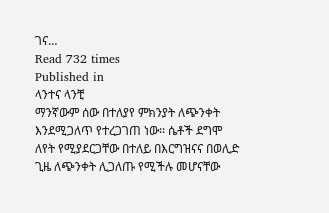ገና…
Read 732 times
Published in
ላንተና ላንቺ
ማንኛውም ሰው በተለያየ ምክንያት ለጭንቀት እንደሚጋለጥ የተረጋገጠ ነው፡፡ ሴቶች ደግሞ ለየት የሚያደርጋቸው በተለይ በእርግዝናና በወሊድ ጊዜ ለጭንቀት ሊጋለጡ የሚችሉ መሆናቸው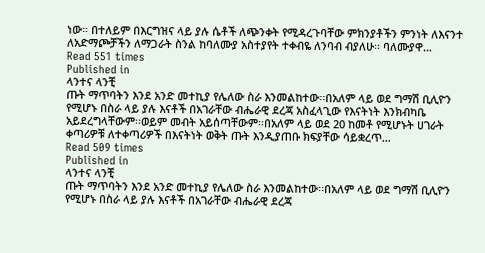ነው። በተለይም በእርግዝና ላይ ያሉ ሴቶች ለጭንቀት የሚዳረጉባቸው ምክንያቶችን ምንነት ለእናንተ ለአድማጮቻችን ለማጋራት ስንል ከባለሙያ አስተያየት ተቀብዬ ለንባብ ብያለሁ፡፡ ባለሙያዋ…
Read 551 times
Published in
ላንተና ላንቺ
ጡት ማጥባትን እንደ አንድ መተኪያ የሌለው ስራ እንመልከተው፡፡በአለም ላይ ወደ ግማሽ ቢሊዮን የሚሆኑ በስራ ላይ ያሉ እናቶች በአገራቸው ብሔራዊ ደረጃ አስፈላጊው የእናትነት እንክብካቤ አይደረግላቸውም፡፡ወይም መብት አይሰጣቸውም፡፡በአለም ላይ ወደ 20 ከመቶ የሚሆኑት ሀገራት ቀጣሪዎቹ ለተቀጣሪዎች በእናትነት ወቅት ጡት እንዲያጠቡ ክፍያቸው ሳይቋረጥ…
Read 509 times
Published in
ላንተና ላንቺ
ጡት ማጥባትን እንደ አንድ መተኪያ የሌለው ስራ እንመልከተው፡፡በአለም ላይ ወደ ግማሽ ቢሊዮን የሚሆኑ በስራ ላይ ያሉ እናቶች በአገራቸው ብሔራዊ ደረጃ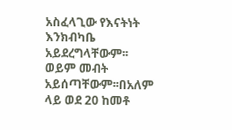አስፈላጊው የእናትነት እንክብካቤ አይደረግላቸውም፡፡ወይም መብት አይሰጣቸውም፡፡በአለም ላይ ወደ 20 ከመቶ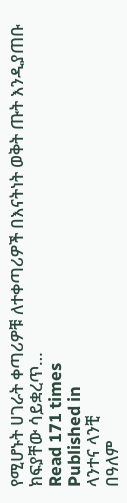የሚሆኑት ሀገራት ቀጣሪዎቹ ለተቀጣሪዎች በእናትነት ወቅት ጡት እንዲያጠቡ ክፍያቸው ሳይቋረጥ…
Read 171 times
Published in
ላንተና ላንቺ
በዓለም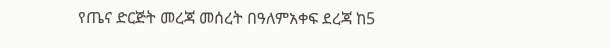የጤና ድርጅት መረጃ መሰረት በዓለምአቀፍ ደረጃ ከ5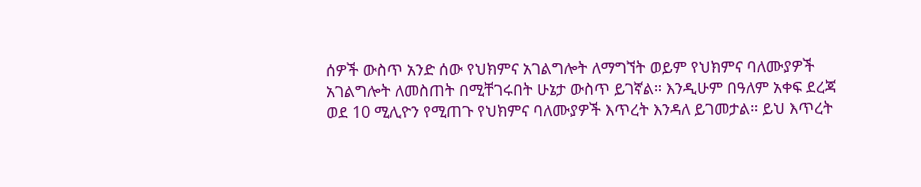ሰዎች ውስጥ አንድ ሰው የህክምና አገልግሎት ለማግኘት ወይም የህክምና ባለሙያዎች አገልግሎት ለመስጠት በሚቸገሩበት ሁኔታ ውስጥ ይገኛል። እንዲሁም በዓለም አቀፍ ደረጃ ወደ 10 ሚሊዮን የሚጠጉ የህክምና ባለሙያዎች እጥረት እንዳለ ይገመታል። ይህ እጥረት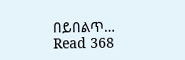በይበልጥ…
Read 368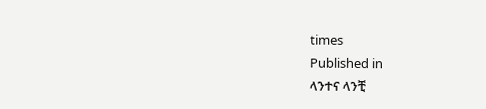times
Published in
ላንተና ላንቺ